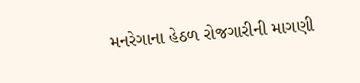મનરેગાના હેઠળ રોજગારીની માગણી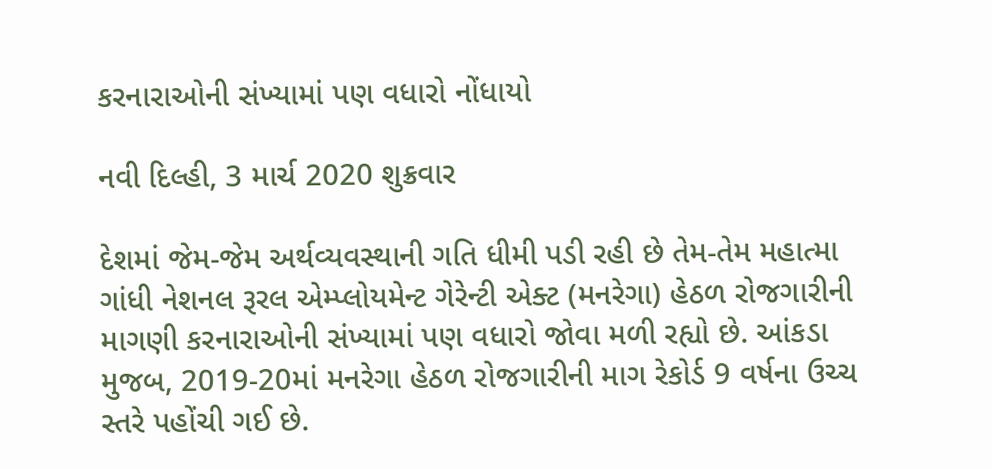કરનારાઓની સંખ્યામાં પણ વધારો નોંધાયો

નવી દિલ્હી, 3 માર્ચ 2020 શુક્રવાર

દેશમાં જેમ-જેમ અર્થવ્યવસ્થાની ગતિ ધીમી પડી રહી છે તેમ-તેમ મહાત્મા ગાંધી નેશનલ રૂરલ એમ્પ્લોયમેન્ટ ગેરેન્ટી એક્ટ (મનરેગા) હેઠળ રોજગારીની માગણી કરનારાઓની સંખ્યામાં પણ વધારો જોવા મળી રહ્યો છે. આંકડા મુજબ, 2019-20માં મનરેગા હેઠળ રોજગારીની માગ રેકોર્ડ 9 વર્ષના ઉચ્ચ સ્તરે પહોંચી ગઈ છે.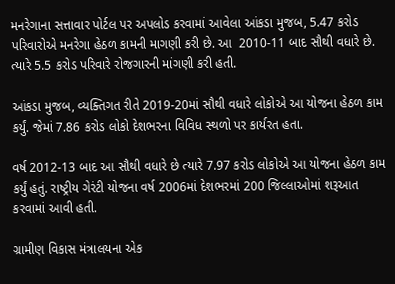મનરેગાના સત્તાવાર પોર્ટલ પર અપલોડ કરવામાં આવેલા આંકડા મુજબ, 5.47 કરોડ પરિવારોએ મનરેગા હેઠળ કામની માગણી કરી છે. આ  2010-11 બાદ સૌથી વધારે છે. ત્યારે 5.5 કરોડ પરિવારે રોજગારની માંગણી કરી હતી.

આંકડા મુજબ, વ્યક્તિગત રીતે 2019-20માં સૌથી વધારે લોકોએ આ યોજના હેઠળ કામ કર્યું. જેમાં 7.86 કરોડ લોકો દેશભરના વિવિધ સ્થળો પર કાર્યરત હતા.

વર્ષ 2012-13 બાદ આ સૌથી વધારે છે ત્યારે 7.97 કરોડ લોકોએ આ યોજના હેઠળ કામ કર્યું હતું. રાષ્ટ્રીય ગેરંટી યોજના વર્ષ 2006માં દેશભરમાં 200 જિલ્લાઓમાં શરૂઆત કરવામાં આવી હતી.

ગ્રામીણ વિકાસ મંત્રાલયના એક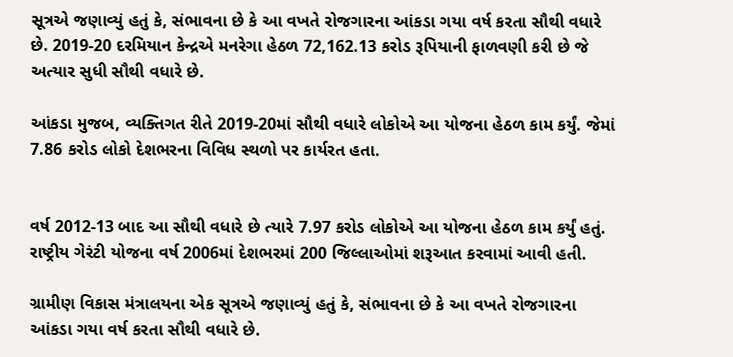સૂત્રએ જણાવ્યું હતું કે, સંભાવના છે કે આ વખતે રોજગારના આંકડા ગયા વર્ષ કરતા સૌથી વધારે છે. 2019-20 દરમિયાન કેન્દ્રએ મનરેગા હેઠળ 72,162.13 કરોડ રૂપિયાની ફાળવણી કરી છે જે અત્યાર સુધી સૌથી વધારે છે.

આંકડા મુજબ, વ્યક્તિગત રીતે 2019-20માં સૌથી વધારે લોકોએ આ યોજના હેઠળ કામ કર્યું. જેમાં 7.86 કરોડ લોકો દેશભરના વિવિધ સ્થળો પર કાર્યરત હતા.


વર્ષ 2012-13 બાદ આ સૌથી વધારે છે ત્યારે 7.97 કરોડ લોકોએ આ યોજના હેઠળ કામ કર્યું હતું. રાષ્ટ્રીય ગેરંટી યોજના વર્ષ 2006માં દેશભરમાં 200 જિલ્લાઓમાં શરૂઆત કરવામાં આવી હતી.

ગ્રામીણ વિકાસ મંત્રાલયના એક સૂત્રએ જણાવ્યું હતું કે, સંભાવના છે કે આ વખતે રોજગારના આંકડા ગયા વર્ષ કરતા સૌથી વધારે છે.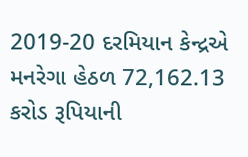2019-20 દરમિયાન કેન્દ્રએ મનરેગા હેઠળ 72,162.13 કરોડ રૂપિયાની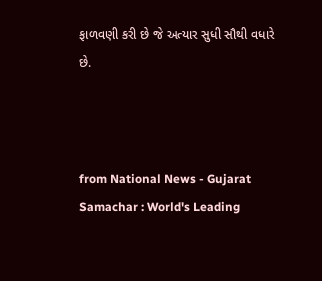ફાળવણી કરી છે જે અત્યાર સુધી સૌથી વધારે છે.



from National News - Gujarat Samachar : World's Leading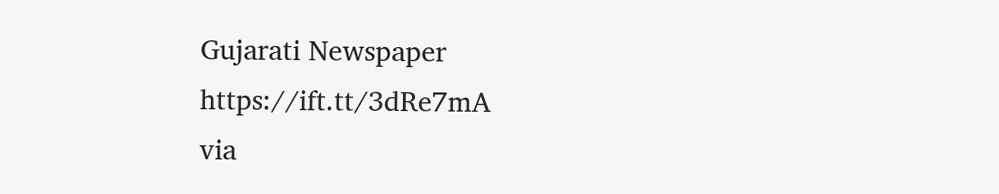Gujarati Newspaper https://ift.tt/3dRe7mA
via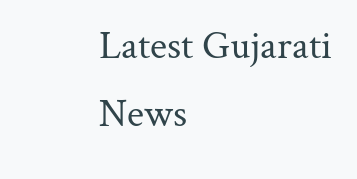Latest Gujarati News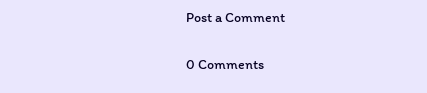Post a Comment

0 Comments